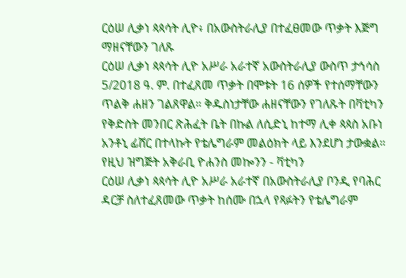ርዕሠ ሊቃነ ጳጳሳት ሊዮ፥ በአውስትራሊያ በተፈፀመው ጥቃት እጅግ ማዘናቸውን ገለጹ
ርዕሠ ሊቃነ ጳጳሳት ሊዮ አሥራ አራተኛ አውስትራሊያ ውስጥ ታኅሳስ 5/2018 ዓ. ም. በተፈጸመ ጥቃት በሞቱት 16 ሰዎች የተሰማቸውን ጥልቅ ሐዘን ገልጸዋል። ቅዱስነታቸው ሐዘናቸውን የገለጹት በቫቲካን የቅድስት መንበር ጽሕፈት ቤት በኩል ለሲድኒ ከተማ ሊቀ ጳጳስ አቡነ አንቶኒ ፊሸር በተላኩት የቴሌግራም መልዕክት ላይ እንደሆነ ታውቋል።
የዚህ ዝግጅት አቅራቢ ዮሐንስ መኰንን - ቫቲካን
ርዕሠ ሊቃነ ጳጳሳት ሊዮ አሥራ አራተኛ በአውስትራሊያ ቦንዲ የባሕር ዳርቻ ስለተፈጸመው ጥቃት ከሰሙ በኋላ የጻፉትን የቴሌግራም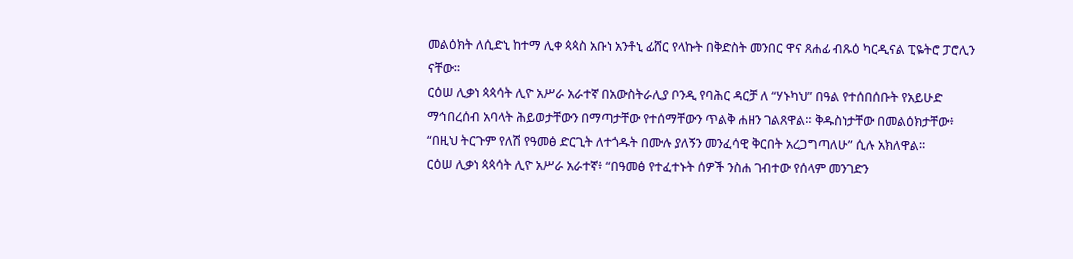መልዕክት ለሲድኒ ከተማ ሊቀ ጳጳስ አቡነ አንቶኒ ፊሸር የላኩት በቅድስት መንበር ዋና ጸሐፊ ብጹዕ ካርዲናል ፒዬትሮ ፓሮሊን ናቸው።
ርዕሠ ሊቃነ ጳጳሳት ሊዮ አሥራ አራተኛ በአውስትራሊያ ቦንዲ የባሕር ዳርቻ ለ “ሃኑካህ” በዓል የተሰበሰቡት የአይሁድ ማኅበረሰብ አባላት ሕይወታቸውን በማጣታቸው የተሰማቸውን ጥልቅ ሐዘን ገልጸዋል። ቅዱስነታቸው በመልዕክታቸው፥ “በዚህ ትርጉም የለሽ የዓመፅ ድርጊት ለተጎዱት በሙሉ ያለኝን መንፈሳዊ ቅርበት አረጋግጣለሁ” ሲሉ አክለዋል።
ርዕሠ ሊቃነ ጳጳሳት ሊዮ አሥራ አራተኛ፥ “በዓመፅ የተፈተኑት ሰዎች ንስሐ ገብተው የሰላም መንገድን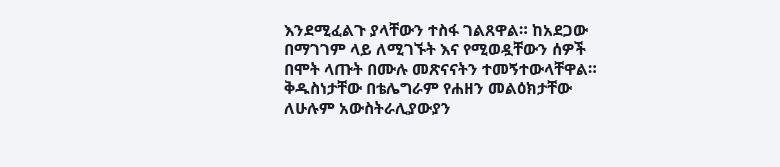እንደሚፈልጉ ያላቸውን ተስፋ ገልጸዋል። ከአደጋው በማገገም ላይ ለሚገኙት እና የሚወዷቸውን ሰዎች በሞት ላጡት በሙሉ መጽናናትን ተመኝተውላቸዋል።
ቅዱስነታቸው በቴሌግራም የሐዘን መልዕክታቸው ለሁሉም አውስትራሊያውያን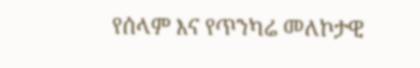የሰላም እና የጥንካሬ መለኮታዊ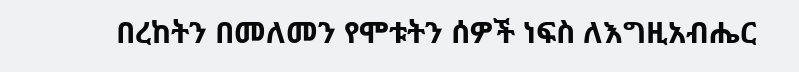በረከትን በመለመን የሞቱትን ሰዎች ነፍስ ለእግዚአብሔር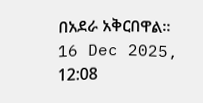በአደራ አቅርበዋል።
16 Dec 2025, 12:08